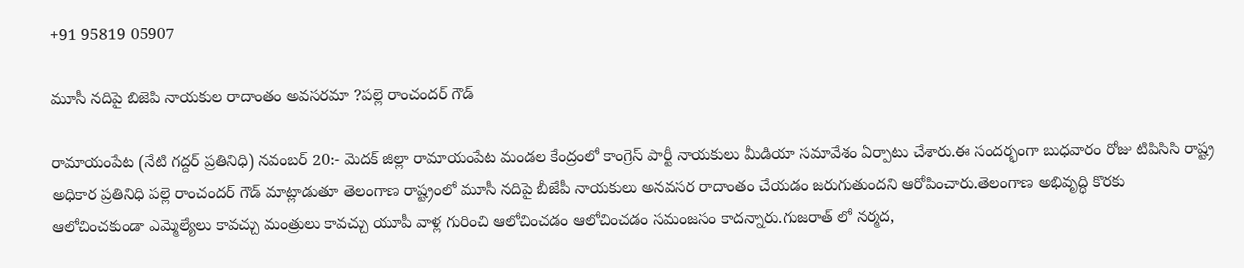+91 95819 05907

మూసీ నదిపై బిజెపి నాయకుల రాదాంతం అవసరమా ?పల్లె రాంచందర్ గౌడ్

రామాయంపేట (నేటి గద్దర్ ప్రతినిధి) నవంబర్ 20:- మెదక్ జిల్లా రామాయంపేట మండల కేంద్రంలో కాంగ్రెస్ పార్టీ నాయకులు మీడియా సమావేశం ఏర్పాటు చేశారు.ఈ సందర్భంగా బుధవారం రోజు టిపిసిసి రాష్ట్ర అధికార ప్రతినిధి పల్లె రాంచందర్ గౌడ్ మాట్లాడుతూ తెలంగాణ రాష్ట్రంలో మూసీ నదిపై బీజేపీ నాయకులు అనవసర రాదాంతం చేయడం జరుగుతుందని ఆరోపించారు.తెలంగాణ అభివృద్ధి కొరకు ఆలోచించకుండా ఎమ్మెల్యేలు కావచ్చు మంత్రులు కావచ్చు యూపీ వాళ్ల గురించి ఆలోచించడం ఆలోచించడం సమంజసం కాదన్నారు.గుజరాత్ లో నర్మద,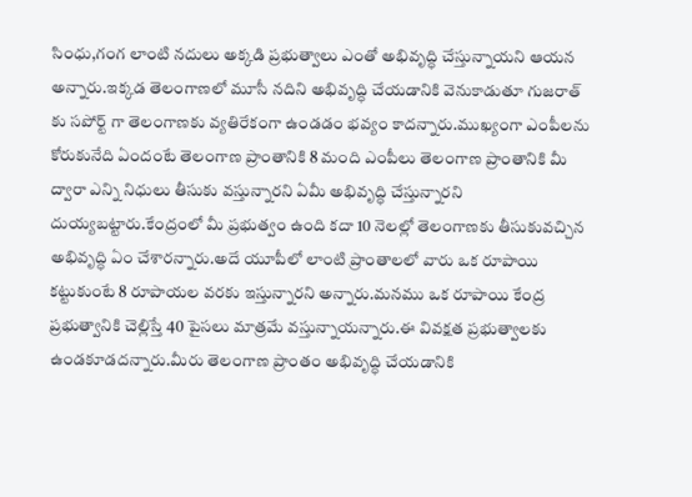సింధు,గంగ లాంటి నదులు అక్కడి ప్రభుత్వాలు ఎంతో అభివృద్ధి చేస్తున్నాయని ఆయన అన్నారు.ఇక్కడ తెలంగాణలో మూసీ నదిని అభివృద్ధి చేయడానికి వెనుకాడుతూ గుజరాత్ కు సపోర్ట్ గా తెలంగాణకు వ్యతిరేకంగా ఉండడం భవ్యం కాదన్నారు.ముఖ్యంగా ఎంపీలను కోరుకునేది ఏందంటే తెలంగాణ ప్రాంతానికి 8 మంది ఎంపీలు తెలంగాణ ప్రాంతానికి మీ ద్వారా ఎన్ని నిధులు తీసుకు వస్తున్నారని ఏమీ అభివృద్ధి చేస్తున్నారని దుయ్యబట్టారు.కేంద్రంలో మీ ప్రభుత్వం ఉంది కదా 10 నెలల్లో తెలంగాణకు తీసుకువచ్చిన అభివృద్ధి ఏం చేశారన్నారు.అదే యూపీలో లాంటి ప్రాంతాలలో వారు ఒక రూపాయి కట్టుకుంటే 8 రూపాయల వరకు ఇస్తున్నారని అన్నారు.మనము ఒక రూపాయి కేంద్ర ప్రభుత్వానికి చెల్లిస్తే 40 పైసలు మాత్రమే వస్తున్నాయన్నారు.ఈ వివక్షత ప్రభుత్వాలకు ఉండకూడదన్నారు.మీరు తెలంగాణ ప్రాంతం అభివృద్ధి చేయడానికి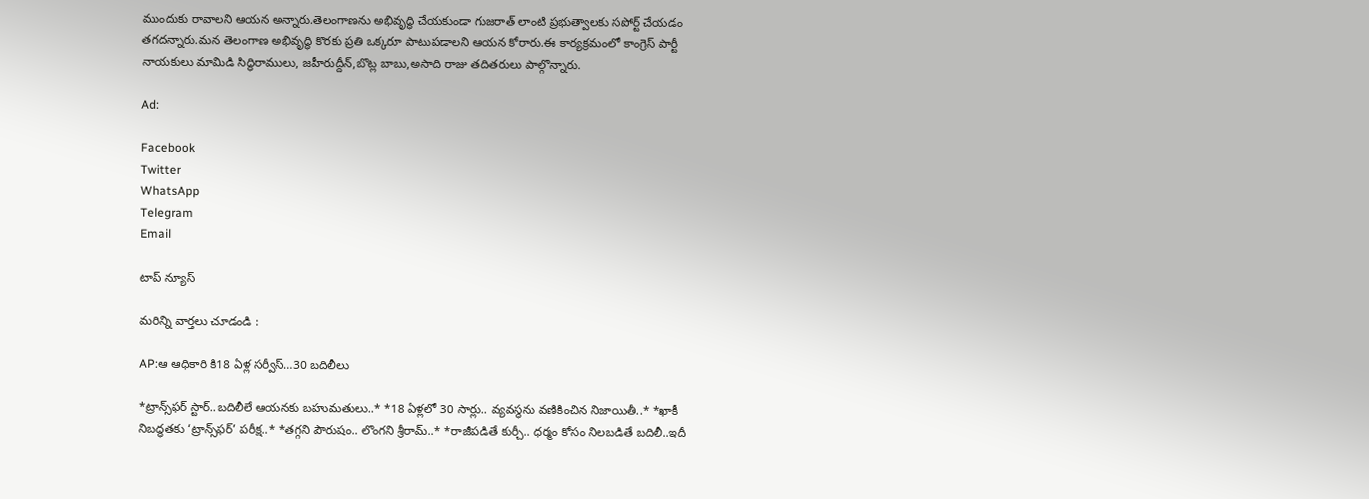ముందుకు రావాలని ఆయన అన్నారు.తెలంగాణను అభివృద్ధి చేయకుండా గుజరాత్ లాంటి ప్రభుత్వాలకు సపోర్ట్ చేయడం తగదన్నారు.మన తెలంగాణ అభివృద్ధి కొరకు ప్రతి ఒక్కరూ పాటుపడాలని ఆయన కోరారు.ఈ కార్యక్రమంలో కాంగ్రెస్ పార్టీ నాయకులు మామిడి సిద్ధిరాములు, జహీరుద్దీన్,బొట్ల బాబు,అసాది రాజు తదితరులు పాల్గొన్నారు.

Ad:

Facebook
Twitter
WhatsApp
Telegram
Email

టాప్ న్యూస్

మరిన్ని వార్తలు చూడండి :

AP:ఆ ఆధికారి కి18 ఏళ్ల సర్వీస్…30 బదిలీలు

*ట్రాన్స్‌ఫర్ స్టార్..బదిలీలే ఆయనకు బహుమతులు..* *18 ఏళ్లలో 30 సార్లు.. వ్యవస్థను వణికించిన నిజాయితీ..* *ఖాకీ నిబద్ధతకు ‘ట్రాన్స్‌ఫర్’ పరీక్ష..* *తగ్గని పౌరుషం.. లొంగని శ్రీరామ్..* *రాజీపడితే కుర్చీ.. ధర్మం కోసం నిలబడితే బదిలీ..ఇదీ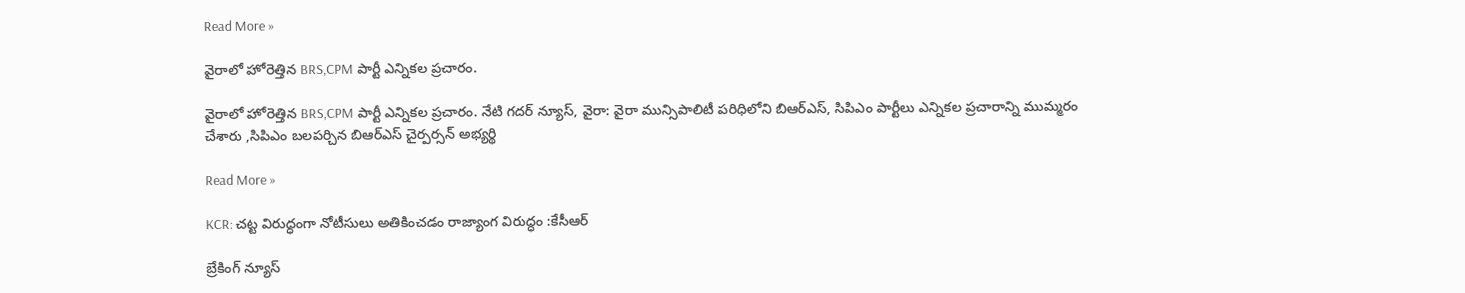Read More »

వైరాలో హోరెత్తిన BRS,CPM పార్టీ ఎన్నికల ప్రచారం.

వైరాలో హోరెత్తిన BRS,CPM పార్టీ ఎన్నికల ప్రచారం. నేటి గదర్ న్యూస్, వైరా: వైరా మున్సిపాలిటీ పరిధిలోని బిఆర్ఎస్, సిపిఎం పార్టీలు ఎన్నికల ప్రచారాన్ని ముమ్మరం చేశారు ,సిపిఎం బలపర్చిన బిఆర్ఎస్ చైర్పర్సన్ అభ్యర్థి

Read More »

KCR: చట్ట విరుద్ధంగా నోటీసులు అతికించడం రాజ్యాంగ విరుద్ధం :కేసీఆర్

బ్రేకింగ్ న్యూస్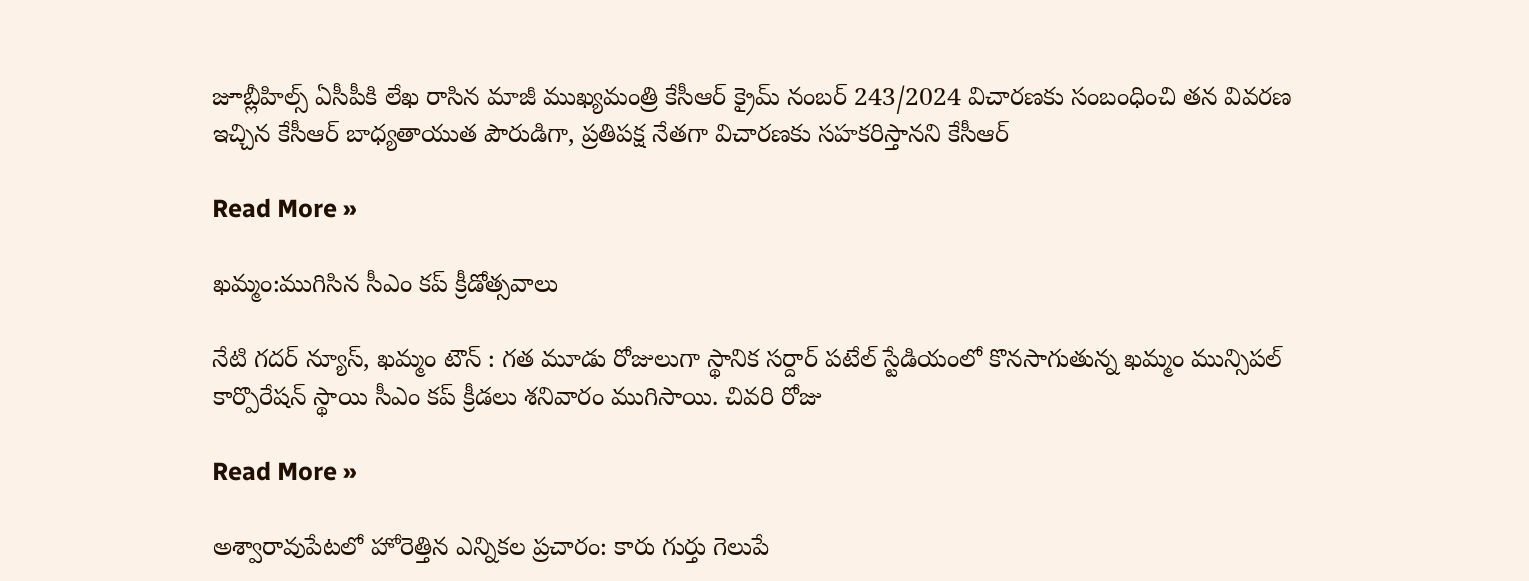జూబ్లీహిల్స్ ఏసీపీకి లేఖ రాసిన మాజీ ముఖ్యమంత్రి కేసీఆర్ క్రైమ్ నంబర్ 243/2024 విచారణకు సంబంధించి తన వివరణ ఇచ్చిన కేసీఆర్ బాధ్యతాయుత పౌరుడిగా, ప్రతిపక్ష నేతగా విచారణకు సహకరిస్తానని కేసీఆర్

Read More »

ఖమ్మం:ముగిసిన సీఎం కప్ క్రీడోత్సవాలు

నేటి గదర్ న్యూస్, ఖమ్మం టౌన్ : గత మూడు రోజులుగా స్థానిక సర్దార్ పటేల్ స్టేడియంలో కొనసాగుతున్న ఖమ్మం మున్సిపల్ కార్పొరేషన్ స్థాయి సీఎం కప్ క్రీడలు శనివారం ముగిసాయి. చివరి రోజు

Read More »

అశ్వారావుపేటలో హోరెత్తిన ఎన్నికల ప్రచారం: కారు గుర్తు గెలుపే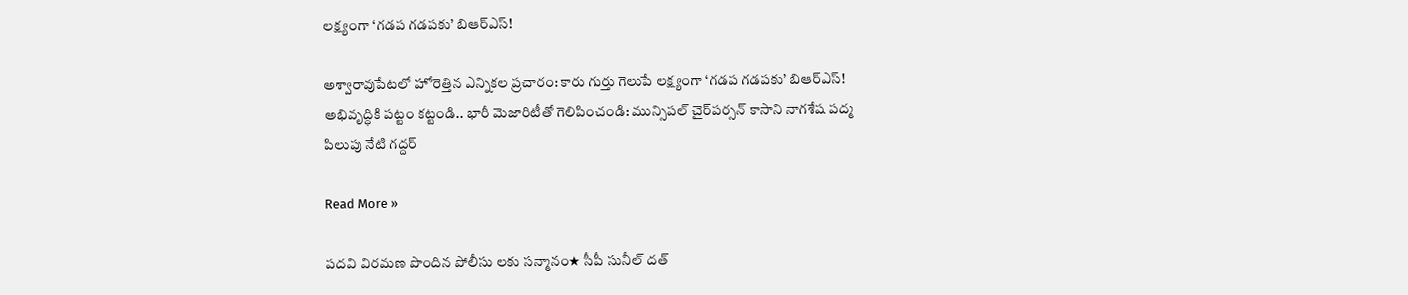లక్ష్యంగా ‘గడప గడపకు’ బిఆర్ఎస్!

అశ్వారావుపేటలో హోరెత్తిన ఎన్నికల ప్రచారం: కారు గుర్తు గెలుపే లక్ష్యంగా ‘గడప గడపకు’ బిఆర్ఎస్! అభివృద్ధికి పట్టం కట్టండి.. భారీ మెజారిటీతో గెలిపించండి: మున్సిపల్ చైర్‌పర్సన్ కాసాని నాగశేష పద్మ పిలుపు నేటి గద్దర్

Read More »

పదవి విరమణ పొందిన పోలీసు లకు సన్మానం★ సీపీ సునీల్ దత్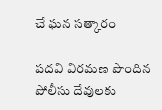చే ఘన సత్కారం

పదవి విరమణ పొందిన పోలీసు దేవులకు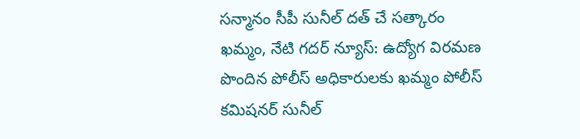సన్మానం సీపీ సునీల్ దత్ చే సత్కారం ఖమ్మం, నేటి గదర్ న్యూస్: ఉద్యోగ విరమణ పొందిన పోలీస్ అధికారులకు ఖమ్మం పోలీస్ కమిషనర్ సునీల్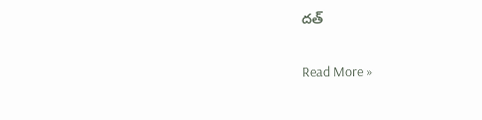దత్

Read More »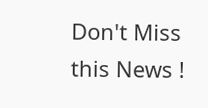Don't Miss this News !